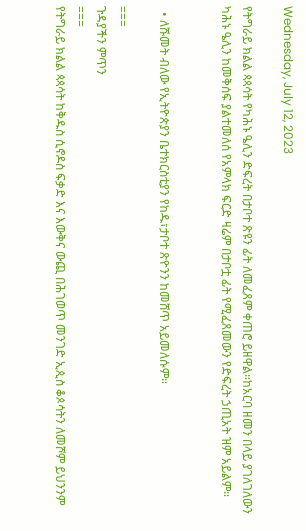Wednesday, July 12, 2023

የትግራይ ክልል ጳጳሳት የካሕኑ ዔሊን ድፍረት በታቦተ ጽዩን ፊት ለመፈጸም ቀጠሮ ይዘዋል።ከአርባ ዘመን በላይ ያገለገለውን ካሕኑ ዔሊን ከመቅሰፍ ያልተመለሰ የአምላክ ፍርድ ዛሬም በታቦቷ ፊት የሚፈጸመውን የድፍረት ኃጢአት ዝም አይልም።


  • ለሹመት ብለው የኢትዮጵያን ቤተክርስቲያን የከዱ፣ታቦተ ጽዮንን ከመሸጥ አይመለሱም።

===
ጉዳያችን ምጥን
===
የትግራይ ክልል ጳጳሳት ከቅዱስ ሲኖዶስ ፍቃድ እና እውቅና ውጪ በሕገወጥ መንገድ ኢጲስ ቆጶሳትን ለመሾም ይህንንም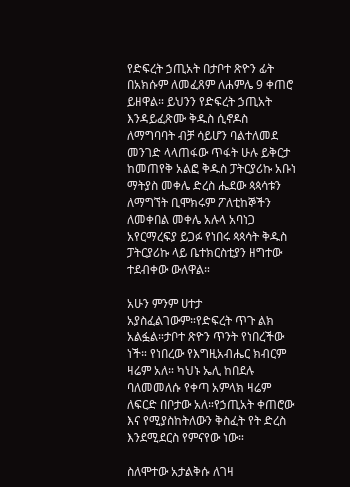የድፍረት ኃጢአት በታቦተ ጽዮን ፊት በአክሱም ለመፈጸም ለሐምሌ 9 ቀጠሮ ይዘዋል። ይህንን የድፍረት ኃጢአት እንዳይፈጽሙ ቅዱስ ሲኖዶስ ለማግባባት ብቻ ሳይሆን ባልተለመደ መንገድ ላላጠፋው ጥፋት ሁሉ ይቅርታ ከመጠየቅ አልፎ ቅዱስ ፓትርያሪኩ አቡነ ማትያስ መቀሌ ድረስ ሔደው ጳጳሳቱን ለማግኘት ቢሞክሩም ፖለቲከኞችን ለመቀበል መቀሌ አሉላ አባነጋ አየርማረፍያ ይጋፉ የነበሩ ጳጳሳት ቅዱስ ፓትርያሪኩ ላይ ቤተክርስቲያን ዘግተው ተደብቀው ውለዋል።

አሁን ምንም ሀተታ አያስፈልገውም።የድፍረት ጥጉ ልክ አልፏል።ታቦተ ጽዮን ጥንት የነበረችው ነች። የነበረው የእግዚአብሔር ክብርም ዛሬም አለ። ካህኑ ኤሊ ከበደሉ ባለመመለሱ የቀጣ አምላክ ዛሬም ለፍርድ በቦታው አለ።የኃጢአት ቀጠሮው እና የሚያስከትለውን ቅስፈት የት ድረስ እንደሚደርስ የምናየው ነው።

ስለሞተው አታልቅሱ ለገዛ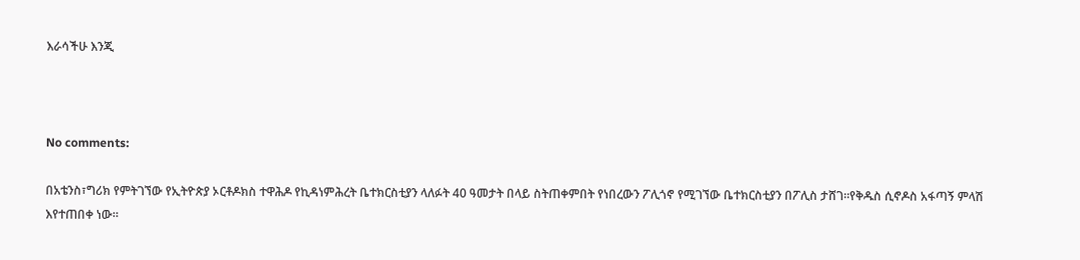እራሳችሁ እንጂ



No comments:

በአቴንስ፣ግሪክ የምትገኘው የኢትዮጵያ ኦርቶዶክስ ተዋሕዶ የኪዳነምሕረት ቤተክርስቲያን ላለፉት 40 ዓመታት በላይ ስትጠቀምበት የነበረውን ፖሊጎኖ የሚገኘው ቤተክርስቲያን በፖሊስ ታሸገ።የቅዱስ ሲኖዶስ አፋጣኝ ምላሽ እየተጠበቀ ነው።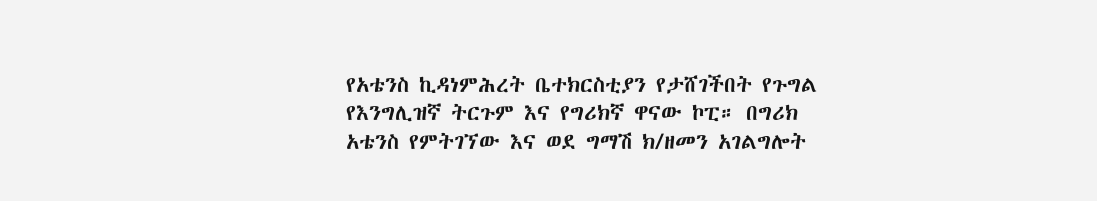የአቴንስ ኪዳነምሕረት ቤተክርስቲያን የታሸገችበት የጉግል የእንግሊዝኛ ትርጉም እና የግሪክኛ ዋናው ኮፒ። በግሪክ አቴንስ የምትገኘው እና ወደ ግማሽ ክ/ዘመን አገልግሎት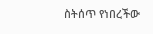ስትሰጥ የነበረችው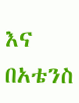እና በአቴንስ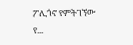ፖሊጎኖ የምትገኘው የ...